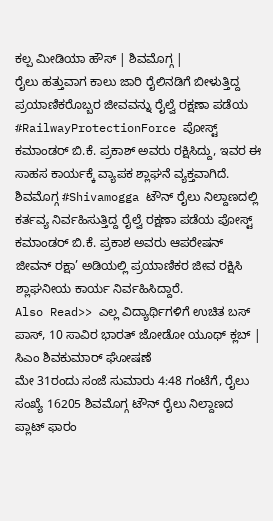ಕಲ್ಪ ಮೀಡಿಯಾ ಹೌಸ್ | ಶಿವಮೊಗ್ಗ |
ರೈಲು ಹತ್ತುವಾಗ ಕಾಲು ಜಾರಿ ರೈಲಿನಡಿಗೆ ಬೀಳುತ್ತಿದ್ದ ಪ್ರಯಾಣಿಕರೊಬ್ಬರ ಜೀವವನ್ನು ರೈಲ್ವೆ ರಕ್ಷಣಾ ಪಡೆಯ #RailwayProtectionForce ಪೋಸ್ಟ್ ಕಮಾಂಡರ್ ಬಿ.ಕೆ. ಪ್ರಕಾಶ್ ಅವರು ರಕ್ಷಿಸಿದ್ದು, ಇವರ ಈ ಸಾಹಸ ಕಾರ್ಯಕ್ಕೆ ವ್ಯಾಪಕ ಶ್ಲಾಘನೆ ವ್ಯಕ್ತವಾಗಿದೆ.
ಶಿವಮೊಗ್ಗ #Shivamogga ಟೌನ್ ರೈಲು ನಿಲ್ದಾಣದಲ್ಲಿ ಕರ್ತವ್ಯ ನಿರ್ವಹಿಸುತ್ತಿದ್ದ ರೈಲ್ವೆ ರಕ್ಷಣಾ ಪಡೆಯ ಪೋಸ್ಟ್ ಕಮಾಂಡರ್ ಬಿ.ಕೆ. ಪ್ರಕಾಶ ಅವರು ಆಪರೇಷನ್ ಜೀವನ್ ರಕ್ಷಾ’ ಅಡಿಯಲ್ಲಿ ಪ್ರಯಾಣಿಕರ ಜೀವ ರಕ್ಷಿಸಿ ಶ್ಲಾಘನೀಯ ಕಾರ್ಯ ನಿರ್ವಹಿಸಿದ್ದಾರೆ.
Also Read>> ಎಲ್ಲ ವಿದ್ಯಾರ್ಥಿಗಳಿಗೆ ಉಚಿತ ಬಸ್ ಪಾಸ್, 10 ಸಾವಿರ ಭಾರತ್ ಜೋಡೋ ಯೂಥ್ ಕ್ಲಬ್ | ಸಿಎಂ ಶಿವಕುಮಾರ್ ಘೋಷಣೆ
ಮೇ 31ರಂದು ಸಂಜೆ ಸುಮಾರು 4:48 ಗಂಟೆಗೆ, ರೈಲು ಸಂಖ್ಯೆ 16205 ಶಿವಮೊಗ್ಗ ಟೌನ್ ರೈಲು ನಿಲ್ದಾಣದ ಪ್ಲಾಟ್ ಫಾರಂ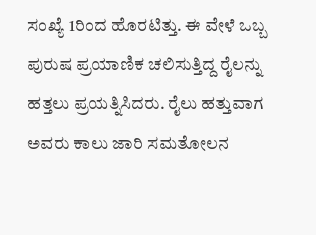ಸಂಖ್ಯೆ 1ರಿಂದ ಹೊರಟಿತ್ತು. ಈ ವೇಳೆ ಒಬ್ಬ ಪುರುಷ ಪ್ರಯಾಣಿಕ ಚಲಿಸುತ್ತಿದ್ದ ರೈಲನ್ನು ಹತ್ತಲು ಪ್ರಯತ್ನಿಸಿದರು. ರೈಲು ಹತ್ತುವಾಗ ಅವರು ಕಾಲು ಜಾರಿ ಸಮತೋಲನ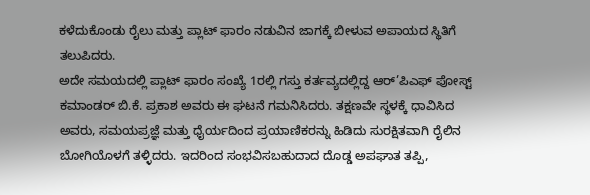ಕಳೆದುಕೊಂಡು ರೈಲು ಮತ್ತು ಪ್ಲಾಟ್ ಫಾರಂ ನಡುವಿನ ಜಾಗಕ್ಕೆ ಬೀಳುವ ಅಪಾಯದ ಸ್ಥಿತಿಗೆ ತಲುಪಿದರು.
ಅದೇ ಸಮಯದಲ್ಲಿ ಪ್ಲಾಟ್ ಫಾರಂ ಸಂಖ್ಯೆ 1ರಲ್ಲಿ ಗಸ್ತು ಕರ್ತವ್ಯದಲ್ಲಿದ್ದ ಆರ್’ಪಿಎಫ್ ಪೋಸ್ಟ್ ಕಮಾಂಡರ್ ಬಿ.ಕೆ. ಪ್ರಕಾಶ ಅವರು ಈ ಘಟನೆ ಗಮನಿಸಿದರು. ತಕ್ಷಣವೇ ಸ್ಥಳಕ್ಕೆ ಧಾವಿಸಿದ ಅವರು, ಸಮಯಪ್ರಜ್ಞೆ ಮತ್ತು ಧೈರ್ಯದಿಂದ ಪ್ರಯಾಣಿಕರನ್ನು ಹಿಡಿದು ಸುರಕ್ಷಿತವಾಗಿ ರೈಲಿನ ಬೋಗಿಯೊಳಗೆ ತಳ್ಳಿದರು. ಇದರಿಂದ ಸಂಭವಿಸಬಹುದಾದ ದೊಡ್ಡ ಅಪಘಾತ ತಪ್ಪಿ,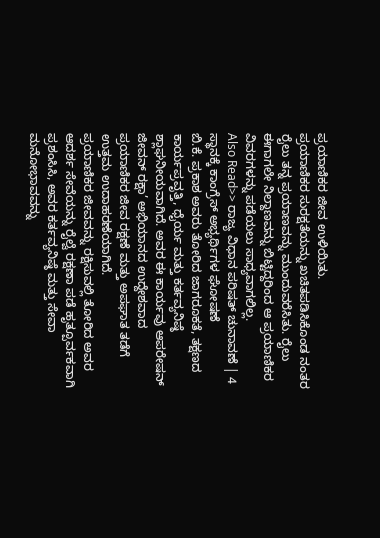ಪ್ರಯಾಣಿಕರ ಜೀವ ಉಳಿಯಿತು.
ಪ್ರಯಾಣಿಕರ ಸುರಕ್ಷತೆಯನ್ನು ಖಚಿತಪಡಿಸಿಕೊಂಡ ನಂತರ ರೈಲು ತನ್ನ ಪ್ರಯಾಣವನ್ನು ಮುಂದುವರೆಸಿತು. ರೈಲು ಈಗಾಗಲೇ ನಿಲ್ದಾಣವನ್ನು ಬಿಟ್ಟಿದ್ದರಿಂದ ಆ ಪ್ರಯಾಣಿಕರ ವಿವರಗಳನ್ನು ಪಡೆಯಲು ಸಾಧ್ಯವಾಗಲಿಲ್ಲ.
Also Read>> ರಾಜ್ಯ ವಿಧಾನ ಪರಿಷತ್ ಚುನಾವಣೆ | 4 ಸ್ಥಾನಕ್ಕೆ ಕಾಂಗ್ರೆಸ್ ಅಭ್ಯರ್ಥಿಗಳ ಘೋಷಣೆ
ಬಿ.ಕೆ. ಪ್ರಕಾಶ ಅವರು ತೋರಿದ ಜಾಗರೂಕತೆ, ತಕ್ಷಣದ ಕಾರ್ಯಪ್ರವೃತ್ತಿ, ಧೈರ್ಯ ಮತ್ತು ಕರ್ತವ್ಯನಿಷ್ಠೆ ಶ್ಲಾಘನೀಯವಾಗಿದೆ. ಅವರ ಈ ಕಾರ್ಯವು ಆಪರೇಷನ್ ಜೀವನ್ ರಕ್ಷಾ’ ಅಭಿಯಾನದ ಉದ್ದೇಶವಾದ ಪ್ರಯಾಣಿಕರ ಜೀವ ರಕ್ಷಣೆ ಮತ್ತು ಅಪಘಾತ ತಡೆಗೆ ಉತ್ತಮ ಉದಾಹರಣೆಯಾಗಿದೆ.
ಪ್ರಯಾಣಿಕರ ಜೀವವನ್ನು ರಕ್ಷಿಸುವಲ್ಲಿ ತೋರಿದ ಅವರ ಆದರ್ಶ ಸೇವೆಯನ್ನು ರೈಲ್ವೆ ರಕ್ಷಣಾ ಪಡೆ ಹೃತ್ಪೂರ್ವಕವಾಗಿ ಪ್ರಶಂಸಿಸಿ, ಅವರ ಕರ್ತವ್ಯನಿಷ್ಠೆ ಮತ್ತು ಸೇವಾ ಮನೋಭಾವವನ್ನು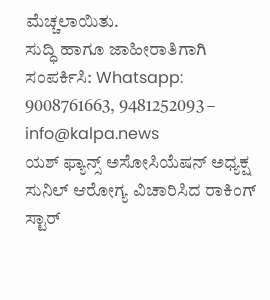ಮೆಚ್ಚಲಾಯಿತು.
ಸುದ್ಧಿ ಹಾಗೂ ಜಾಹೀರಾತಿಗಾಗಿ ಸಂಪರ್ಕಿಸಿ: Whatsapp: 9008761663, 9481252093 – info@kalpa.news
ಯಶ್ ಫ್ಯಾನ್ಸ್ ಅಸೋಸಿಯೆಷನ್ ಅಧ್ಯಕ್ಷ ಸುನಿಲ್ ಆರೋಗ್ಯ ವಿಚಾರಿಸಿದ ರಾಕಿಂಗ್ ಸ್ಟಾರ್